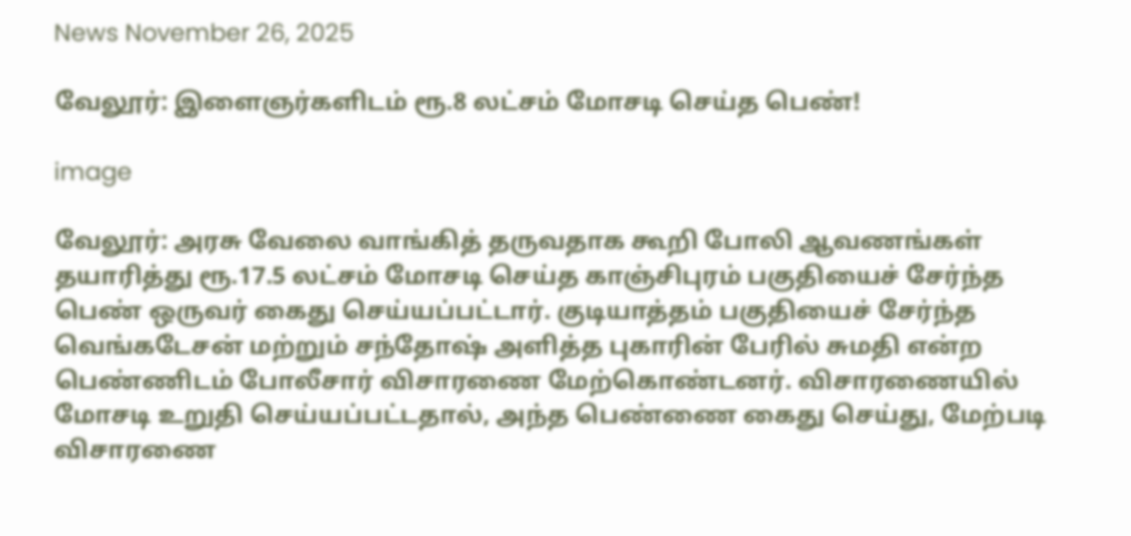News November 26, 2025

வேலூர்: இளைஞர்களிடம் ரூ.8 லட்சம் மோசடி செய்த பெண்!

image

வேலூர்: அரசு வேலை வாங்கித் தருவதாக கூறி போலி ஆவணங்கள் தயாரித்து ரூ.17.5 லட்சம் மோசடி செய்த காஞ்சிபுரம் பகுதியைச் சேர்ந்த பெண் ஒருவர் கைது செய்யப்பட்டார். குடியாத்தம் பகுதியைச் சேர்ந்த வெங்கடேசன் மற்றும் சந்தோஷ் அளித்த புகாரின் பேரில் சுமதி என்ற பெண்ணிடம் போலீசார் விசாரணை மேற்கொண்டனர். விசாரணையில் மோசடி உறுதி செய்யப்பட்டதால், அந்த பெண்ணை கைது செய்து, மேற்படி விசாரணை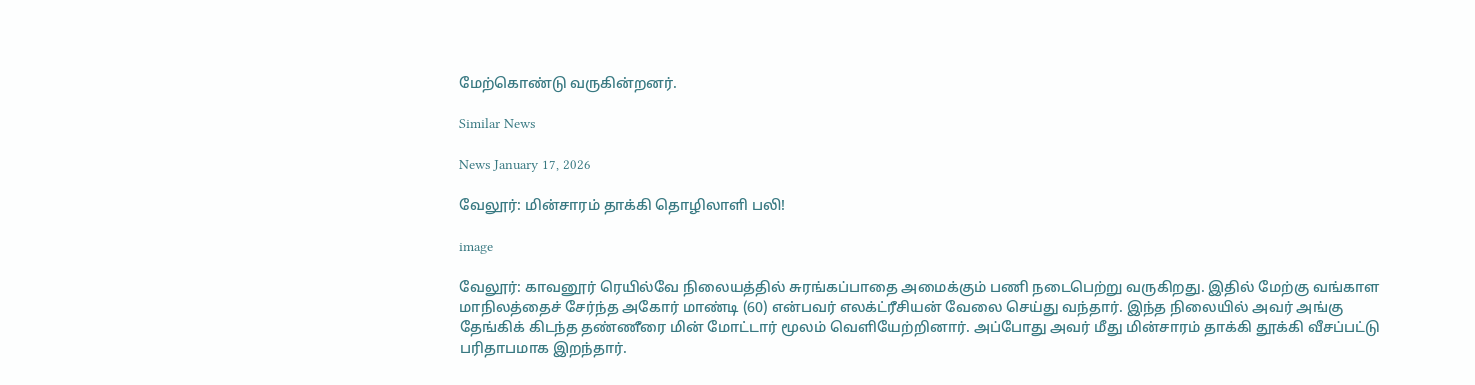மேற்கொண்டு வருகின்றனர்.

Similar News

News January 17, 2026

வேலூர்: மின்சாரம் தாக்கி தொழிலாளி பலி!

image

வேலூர்: காவனூர் ரெயில்வே நிலையத்தில் சுரங்கப்பாதை அமைக்கும் பணி நடைபெற்று வருகிறது. இதில் மேற்கு வங்காள மாநிலத்தைச் சேர்ந்த அகோர் மாண்டி (60) என்பவர் எலக்ட்ரீசியன் வேலை செய்து வந்தார். இந்த நிலையில் அவர் அங்கு தேங்கிக் கிடந்த தண்ணீரை மின் மோட்டார் மூலம் வெளியேற்றினார். அப்போது அவர் மீது மின்சாரம் தாக்கி தூக்கி வீசப்பட்டு பரிதாபமாக இறந்தார்.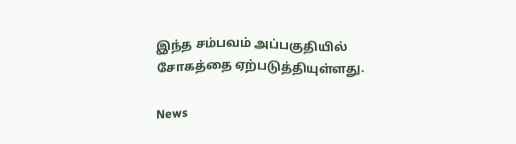இந்த சம்பவம் அப்பகுதியில் சோகத்தை ஏற்படுத்தியுள்ளது.

News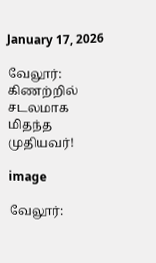January 17, 2026

வேலூர்: கிணற்றில் சடலமாக மிதந்த முதியவர்!

image

வேலூர்: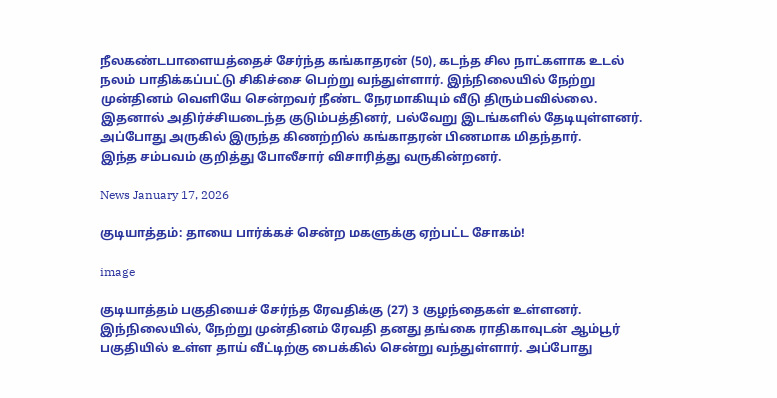நீலகண்டபாளையத்தைச் சேர்ந்த கங்காதரன் (50), கடந்த சில நாட்களாக உடல் நலம் பாதிக்கப்பட்டு சிகிச்சை பெற்று வந்துள்ளார். இந்நிலையில் நேற்று முன்தினம் வெளியே சென்றவர் நீண்ட நேரமாகியும் வீடு திரும்பவில்லை. இதனால் அதிர்ச்சியடைந்த குடும்பத்தினர், பல்வேறு இடங்களில் தேடியுள்ளனர். அப்போது அருகில் இருந்த கிணற்றில் கங்காதரன் பிணமாக மிதந்தார்.
இந்த சம்பவம் குறித்து போலீசார் விசாரித்து வருகின்றனர்.

News January 17, 2026

குடியாத்தம்: தாயை பார்க்கச் சென்ற மகளுக்கு ஏற்பட்ட சோகம்!

image

குடியாத்தம் பகுதியைச் சேர்ந்த ரேவதிக்கு (27) 3 குழந்தைகள் உள்ளனர். இந்நிலையில், நேற்று முன்தினம் ரேவதி தனது தங்கை ராதிகாவுடன் ஆம்பூர் பகுதியில் உள்ள தாய் வீட்டிற்கு பைக்கில் சென்று வந்துள்ளார். அப்போது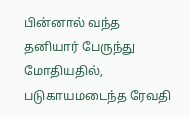பின்னால் வந்த தனியார் பேருந்து மோதியதில், படுகாயமடைந்த ரேவதி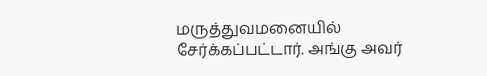மருத்துவமனையில் சேர்க்கப்பட்டார். அங்கு அவர்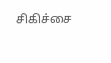சிகிச்சை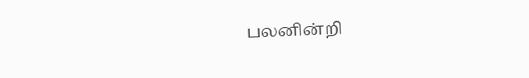பலனின்றி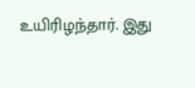உயிரிழந்தார். இது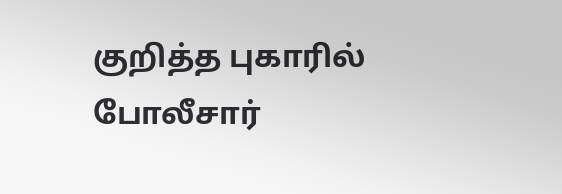குறித்த புகாரில் போலீசார்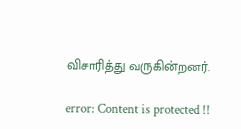விசாரித்து வருகின்றனர்.

error: Content is protected !!